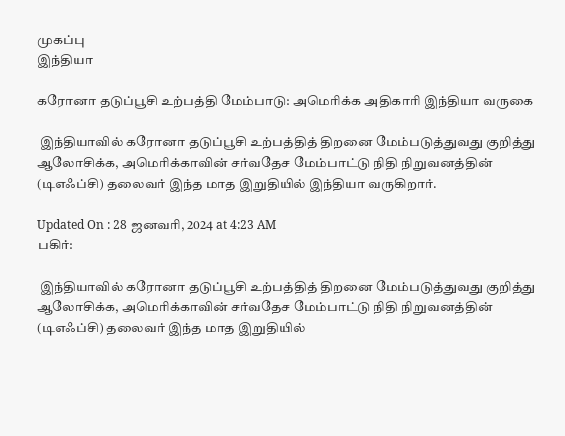முகப்பு
இந்தியா

கரோனா தடுப்பூசி உற்பத்தி மேம்பாடு: அமெரிக்க அதிகாரி இந்தியா வருகை

 இந்தியாவில் கரோனா தடுப்பூசி உற்பத்தித் திறனை மேம்படுத்துவது குறித்து ஆலோசிக்க, அமெரிக்காவின் சர்வதேச மேம்பாட்டு நிதி நிறுவனத்தின் (டிஎஃப்சி) தலைவர் இந்த மாத இறுதியில் இந்தியா வருகிறார்.

Updated On : 28 ஜனவரி, 2024 at 4:23 AM
பகிர்:

 இந்தியாவில் கரோனா தடுப்பூசி உற்பத்தித் திறனை மேம்படுத்துவது குறித்து ஆலோசிக்க, அமெரிக்காவின் சர்வதேச மேம்பாட்டு நிதி நிறுவனத்தின் (டிஎஃப்சி) தலைவர் இந்த மாத இறுதியில்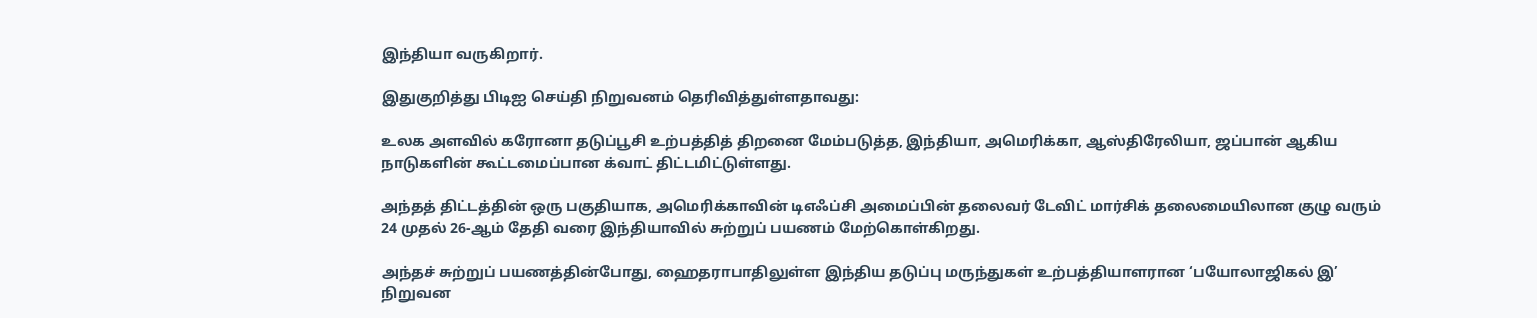இந்தியா வருகிறார்.

இதுகுறித்து பிடிஐ செய்தி நிறுவனம் தெரிவித்துள்ளதாவது:

உலக அளவில் கரோனா தடுப்பூசி உற்பத்தித் திறனை மேம்படுத்த, இந்தியா, அமெரிக்கா, ஆஸ்திரேலியா, ஜப்பான் ஆகிய நாடுகளின் கூட்டமைப்பான க்வாட் திட்டமிட்டுள்ளது.

அந்தத் திட்டத்தின் ஒரு பகுதியாக, அமெரிக்காவின் டிஎஃப்சி அமைப்பின் தலைவர் டேவிட் மார்சிக் தலைமையிலான குழு வரும் 24 முதல் 26-ஆம் தேதி வரை இந்தியாவில் சுற்றுப் பயணம் மேற்கொள்கிறது.

அந்தச் சுற்றுப் பயணத்தின்போது, ஹைதராபாதிலுள்ள இந்திய தடுப்பு மருந்துகள் உற்பத்தியாளரான ‘பயோலாஜிகல் இ’ நிறுவன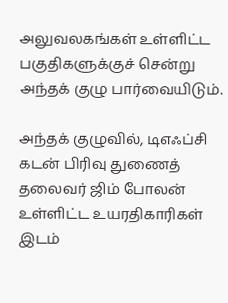அலுவலகங்கள் உள்ளிட்ட பகுதிகளுக்குச் சென்று அந்தக் குழு பார்வையிடும்.

அந்தக் குழுவில், டிஎஃப்சி கடன் பிரிவு துணைத் தலைவர் ஜிம் போலன் உள்ளிட்ட உயரதிகாரிகள் இடம்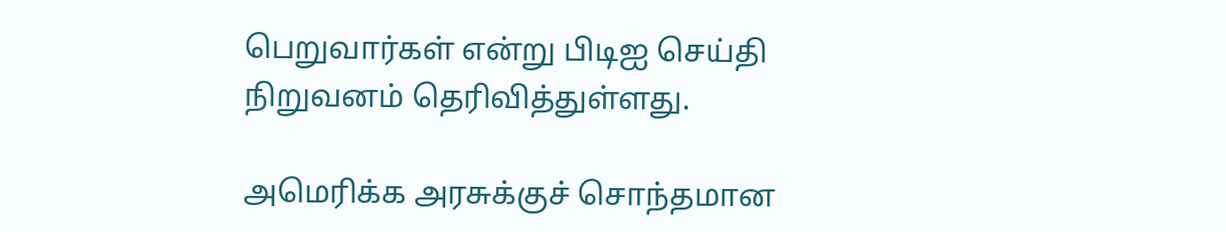பெறுவார்கள் என்று பிடிஐ செய்தி நிறுவனம் தெரிவித்துள்ளது.

அமெரிக்க அரசுக்குச் சொந்தமான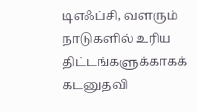டிஎஃப்சி, வளரும் நாடுகளில் உரிய திட்டங்களுக்காகக் கடனுதவி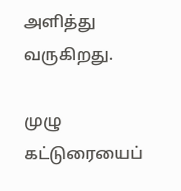அளித்து வருகிறது.

முழு கட்டுரையைப்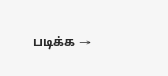படிக்க →